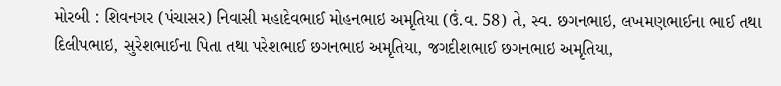મોરબી : શિવનગર (પંચાસર) નિવાસી મહાદેવભાઈ મોહનભાઇ અમૃતિયા (ઉં.વ. 58) તે, સ્વ. છગનભાઇ, લખમણભાઈના ભાઈ તથા દિલીપભાઇ, સુરેશભાઈના પિતા તથા પરેશભાઈ છગનભાઇ અમૃતિયા, જગદીશભાઈ છગનભાઇ અમૃતિયા,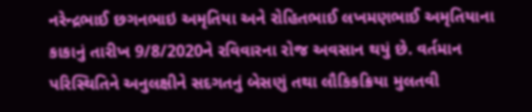નરેન્દ્રભાઈ છગનભાઇ અમૃતિયા અને રોહિતભાઈ લખમણભાઈ અમૃતિયાના કાકાનું તારીખ 9/8/2020ને રવિવારના રોજ અવસાન થયું છે. વર્તમાન પરિસ્થિતિને અનુલક્ષીને સદગતનું બેસણું તથા લૌકિકક્રિયા મુલતવી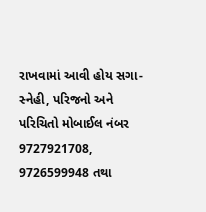રાખવામાં આવી હોય સગા-સ્નેહી, પરિજનો અને પરિચિતો મોબાઈલ નંબર 9727921708, 9726599948 તથા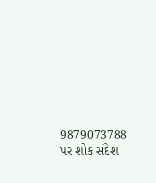9879073788 પર શોક સંદેશ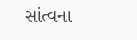સાંત્વના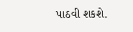પાઠવી શકશે.